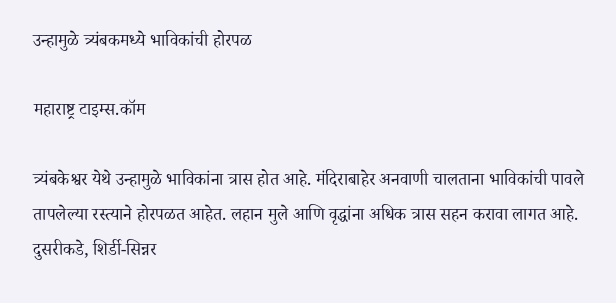उन्हामुळे त्र्यंबकमध्ये भाविकांची होरपळ

महाराष्ट्र टाइम्स.कॉम

त्र्यंबकेश्वर येथे उन्हामुळे भाविकांना त्रास होत आहे. मंदिराबाहेर अनवाणी चालताना भाविकांची पावले तापलेल्या रस्त्याने होरपळत आहेत. लहान मुले आणि वृद्धांना अधिक त्रास सहन करावा लागत आहे. दुसरीकडे, शिर्डी-सिन्नर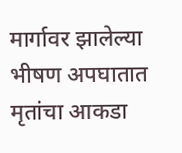मार्गावर झालेल्या भीषण अपघातात मृतांचा आकडा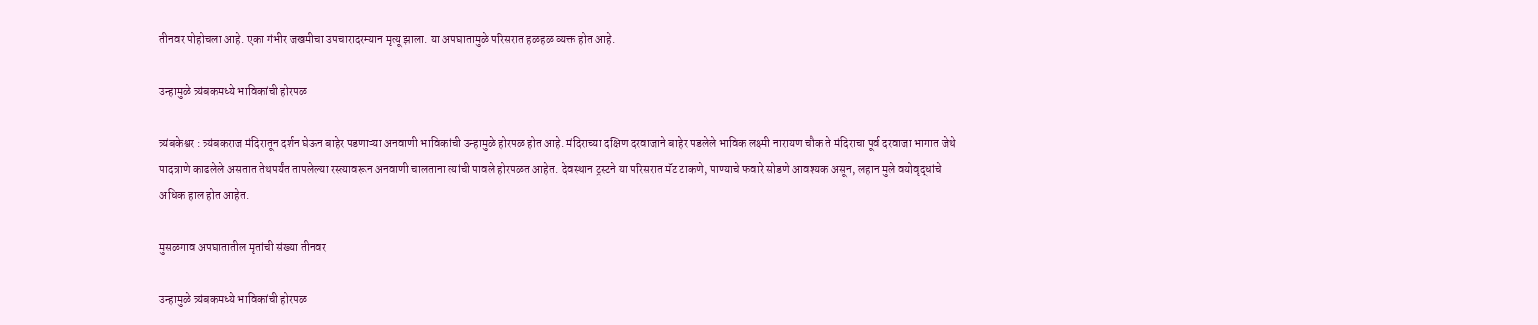तीनवर पोहोचला आहे. एका गंभीर जखमीचा उपचारादरम्यान मृत्यू झाला. या अपघातामुळे परिसरात हळहळ व्यक्त होत आहे.

उन्हामुळे त्र्यंबकमध्ये भाविकांची होरपळ

त्र्यंबकेश्वर : त्र्यंबकराज मंदिरातून दर्शन घेऊन बाहेर पडणाऱ्या अनवाणी भाविकांची उन्हामुळे होरपळ होत आहे. मंदिराच्या दक्षिण दरवाजाने बाहेर पडलेले भाविक लक्ष्मी नारायण चौक ते मंदिराचा पूर्व दरवाजा भागात जेथे पादत्राणे काढलेले असतात तेथपर्यंत तापलेल्या रस्त्यावरून अनवाणी चालताना त्यांची पावले होरपळत आहेत. देवस्थान ट्रस्टने या परिसरात मॅट टाकणे, पाण्याचे फवारे सोडणे आवश्यक असून, लहान मुले वयोवृद्धांचे अधिक हाल होत आहेत.

मुसळगाव अपघातातील मृतांची संख्या तीनवर

उन्हामुळे त्र्यंबकमध्ये भाविकांची होरपळ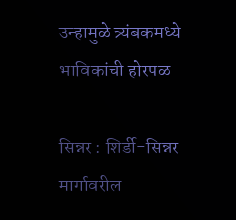उन्हामुळे त्र्यंबकमध्ये भाविकांची होरपळ

सिन्नर : शिर्डी-सिन्नर मार्गावरील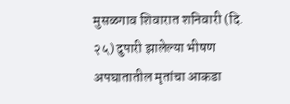मुसळगाव शिवारात शनिवारी (दि. २५) दुपारी झालेल्या भीषण अपघातातील मृतांचा आकडा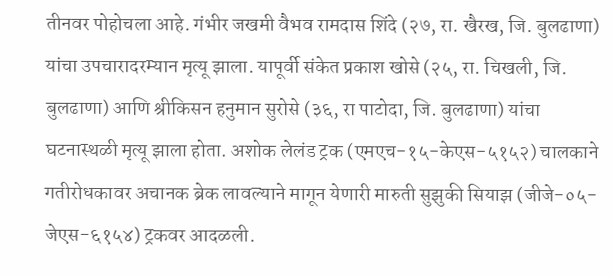तीनवर पोहोचला आहे. गंभीर जखमी वैभव रामदास शिंदे (२७, रा. खैरख, जि. बुलढाणा) यांचा उपचारादरम्यान मृत्यू झाला. यापूर्वी संकेत प्रकाश खोसे (२५, रा. चिखली, जि. बुलढाणा) आणि श्रीकिसन हनुमान सुरोसे (३६, रा पाटोदा, जि. बुलढाणा) यांचा घटनास्थळी मृत्यू झाला होता. अशोक लेलंड ट्रक (एमएच-१५-केएस-५१५२) चालकाने गतीरोधकावर अचानक ब्रेक लावल्याने मागून येणारी मारुती सुझुकी सियाझ (जीजे-०५-जेएस-६१५४) ट्रकवर आदळली.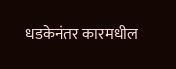धडकेनंतर कारमधील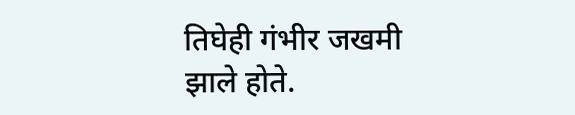तिघेही गंभीर जखमी झाले होते.